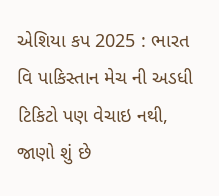એશિયા કપ 2025 : ભારત વિ પાકિસ્તાન મેચ ની અડધી ટિકિટો પણ વેચાઇ નથી, જાણો શું છે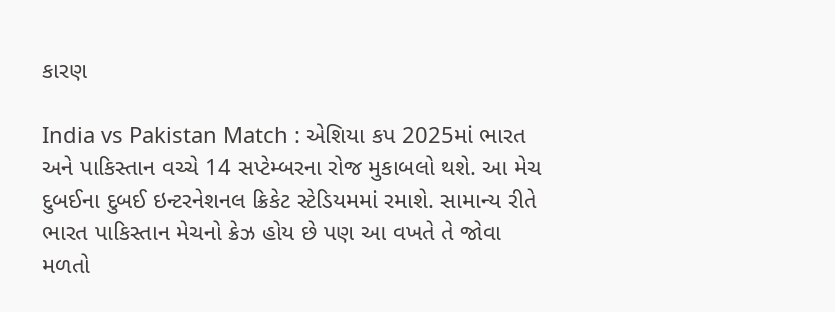કારણ

India vs Pakistan Match : એશિયા કપ 2025માં ભારત અને પાકિસ્તાન વચ્ચે 14 સપ્ટેમ્બરના રોજ મુકાબલો થશે. આ મેચ દુબઈના દુબઈ ઇન્ટરનેશનલ ક્રિકેટ સ્ટેડિયમમાં રમાશે. સામાન્ય રીતે ભારત પાકિસ્તાન મેચનો ક્રેઝ હોય છે પણ આ વખતે તે જોવા મળતો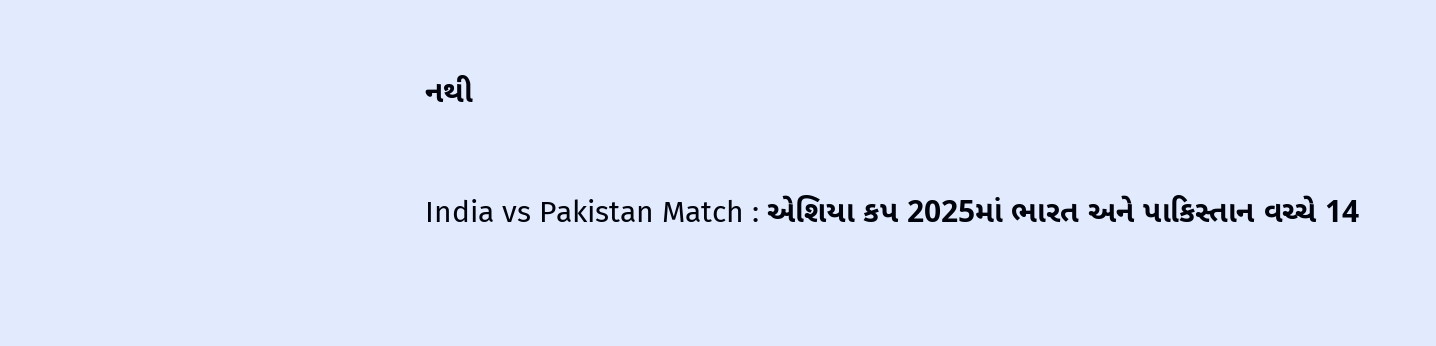નથી

India vs Pakistan Match : એશિયા કપ 2025માં ભારત અને પાકિસ્તાન વચ્ચે 14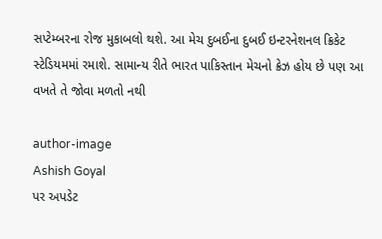સપ્ટેમ્બરના રોજ મુકાબલો થશે. આ મેચ દુબઈના દુબઈ ઇન્ટરનેશનલ ક્રિકેટ સ્ટેડિયમમાં રમાશે. સામાન્ય રીતે ભારત પાકિસ્તાન મેચનો ક્રેઝ હોય છે પણ આ વખતે તે જોવા મળતો નથી

author-image
Ashish Goyal
પર અપડેટ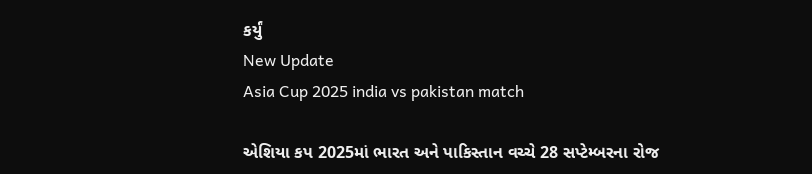કર્યું
New Update
Asia Cup 2025 india vs pakistan match

એશિયા કપ 2025માં ભારત અને પાકિસ્તાન વચ્ચે 28 સપ્ટેમ્બરના રોજ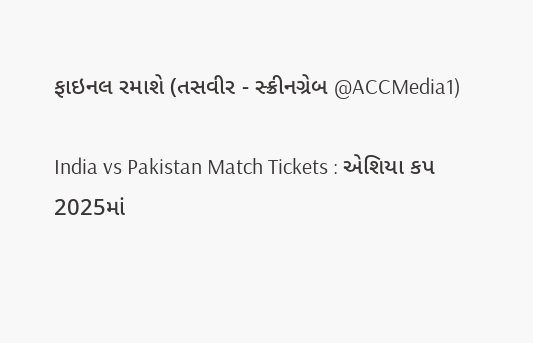ફાઇનલ રમાશે (તસવીર - સ્ક્રીનગ્રેબ @ACCMedia1)

India vs Pakistan Match Tickets : એશિયા કપ 2025માં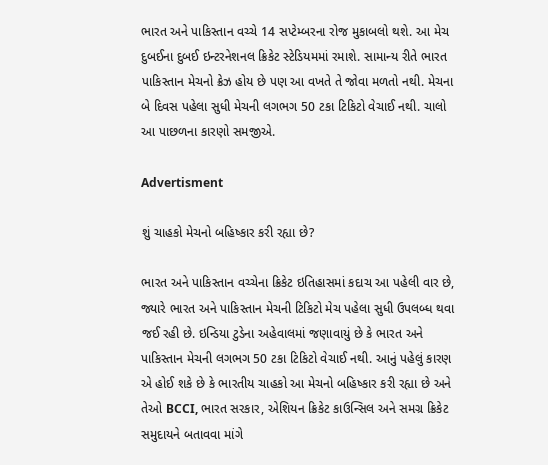ભારત અને પાકિસ્તાન વચ્ચે 14 સપ્ટેમ્બરના રોજ મુકાબલો થશે. આ મેચ દુબઈના દુબઈ ઇન્ટરનેશનલ ક્રિકેટ સ્ટેડિયમમાં રમાશે. સામાન્ય રીતે ભારત પાકિસ્તાન મેચનો ક્રેઝ હોય છે પણ આ વખતે તે જોવા મળતો નથી. મેચના બે દિવસ પહેલા સુધી મેચની લગભગ 50 ટકા ટિકિટો વેચાઈ નથી. ચાલો આ પાછળના કારણો સમજીએ.

Advertisment

શું ચાહકો મેચનો બહિષ્કાર કરી રહ્યા છે?

ભારત અને પાકિસ્તાન વચ્ચેના ક્રિકેટ ઇતિહાસમાં કદાચ આ પહેલી વાર છે, જ્યારે ભારત અને પાકિસ્તાન મેચની ટિકિટો મેચ પહેલા સુધી ઉપલબ્ધ થવા જઈ રહી છે. ઇન્ડિયા ટુડેના અહેવાલમાં જણાવાયું છે કે ભારત અને પાકિસ્તાન મેચની લગભગ 50 ટકા ટિકિટો વેચાઈ નથી. આનું પહેલું કારણ એ હોઈ શકે છે કે ભારતીય ચાહકો આ મેચનો બહિષ્કાર કરી રહ્યા છે અને તેઓ BCCI, ભારત સરકાર, એશિયન ક્રિકેટ કાઉન્સિલ અને સમગ્ર ક્રિકેટ સમુદાયને બતાવવા માંગે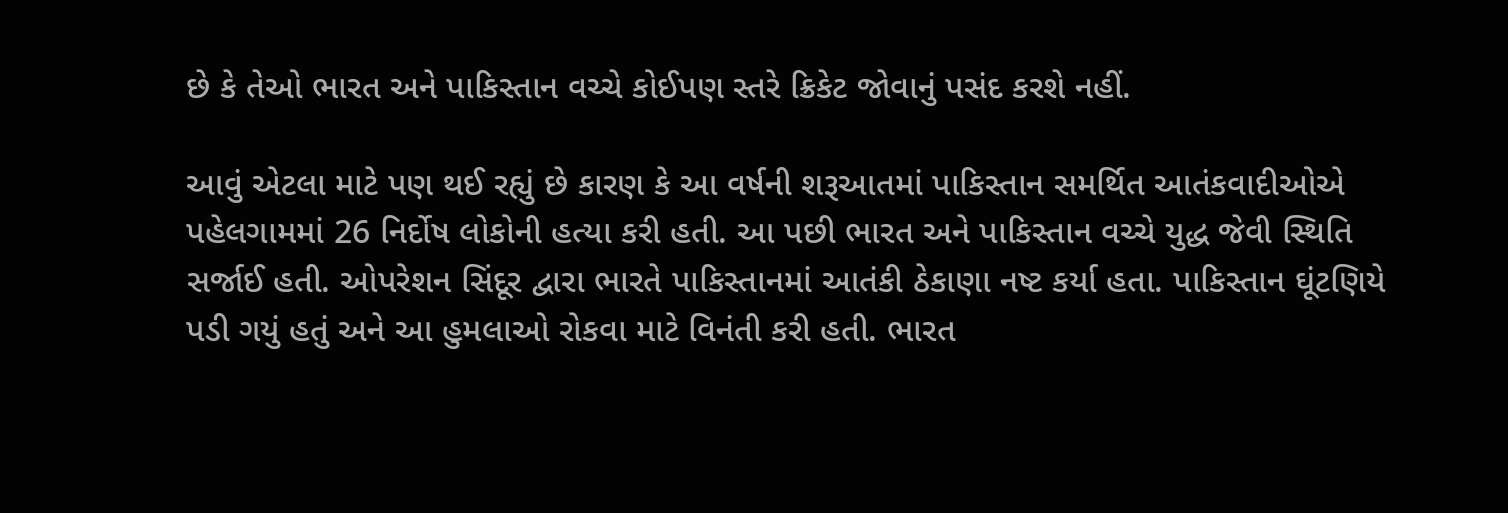છે કે તેઓ ભારત અને પાકિસ્તાન વચ્ચે કોઈપણ સ્તરે ક્રિકેટ જોવાનું પસંદ કરશે નહીં.

આવું એટલા માટે પણ થઈ રહ્યું છે કારણ કે આ વર્ષની શરૂઆતમાં પાકિસ્તાન સમર્થિત આતંકવાદીઓએ પહેલગામમાં 26 નિર્દોષ લોકોની હત્યા કરી હતી. આ પછી ભારત અને પાકિસ્તાન વચ્ચે યુદ્ધ જેવી સ્થિતિ સર્જાઈ હતી. ઓપરેશન સિંદૂર દ્વારા ભારતે પાકિસ્તાનમાં આતંકી ઠેકાણા નષ્ટ કર્યા હતા. પાકિસ્તાન ઘૂંટણિયે પડી ગયું હતું અને આ હુમલાઓ રોકવા માટે વિનંતી કરી હતી. ભારત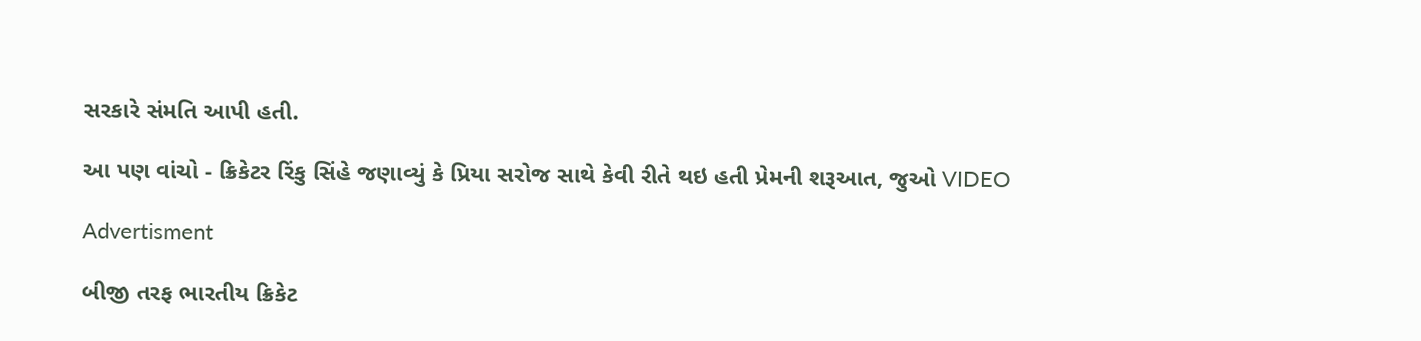સરકારે સંમતિ આપી હતી.

આ પણ વાંચો - ક્રિકેટર રિંકુ સિંહે જણાવ્યું કે પ્રિયા સરોજ સાથે કેવી રીતે થઇ હતી પ્રેમની શરૂઆત, જુઓ VIDEO

Advertisment

બીજી તરફ ભારતીય ક્રિકેટ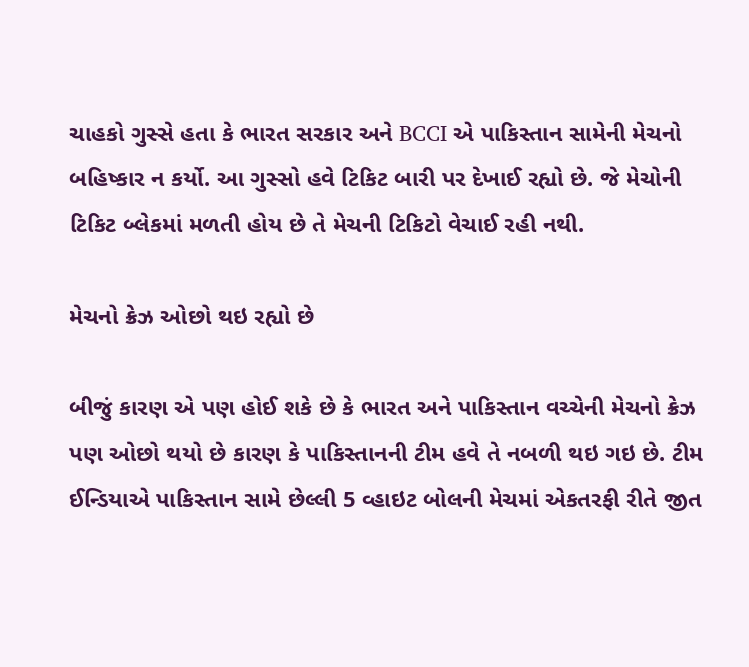ચાહકો ગુસ્સે હતા કે ભારત સરકાર અને BCCI એ પાકિસ્તાન સામેની મેચનો બહિષ્કાર ન કર્યો. આ ગુસ્સો હવે ટિકિટ બારી પર દેખાઈ રહ્યો છે. જે મેચોની ટિકિટ બ્લેકમાં મળતી હોય છે તે મેચની ટિકિટો વેચાઈ રહી નથી.

મેચનો ક્રેઝ ઓછો થઇ રહ્યો છે

બીજું કારણ એ પણ હોઈ શકે છે કે ભારત અને પાકિસ્તાન વચ્ચેની મેચનો ક્રેઝ પણ ઓછો થયો છે કારણ કે પાકિસ્તાનની ટીમ હવે તે નબળી થઇ ગઇ છે. ટીમ ઈન્ડિયાએ પાકિસ્તાન સામે છેલ્લી 5 વ્હાઇટ બોલની મેચમાં એકતરફી રીતે જીત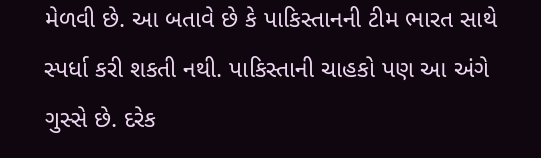મેળવી છે. આ બતાવે છે કે પાકિસ્તાનની ટીમ ભારત સાથે સ્પર્ધા કરી શકતી નથી. પાકિસ્તાની ચાહકો પણ આ અંગે ગુસ્સે છે. દરેક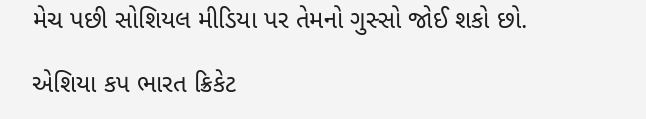મેચ પછી સોશિયલ મીડિયા પર તેમનો ગુસ્સો જોઈ શકો છો.

એશિયા કપ ભારત ક્રિકેટ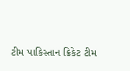ટીમ પાકિસ્તાન ક્રિકેટ ટીમ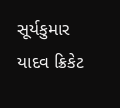સૂર્યકુમાર યાદવ ક્રિકેટ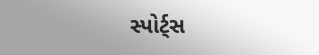સ્પોર્ટ્સ